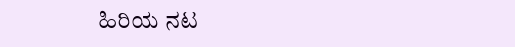ಹಿರಿಯ ನಟ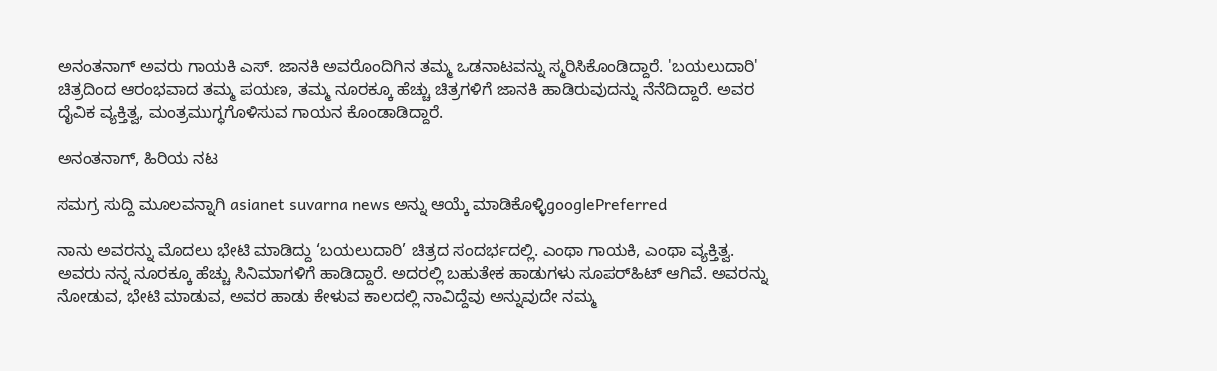ಅನಂತನಾಗ್ ಅವರು ಗಾಯಕಿ ಎಸ್. ಜಾನಕಿ ಅವರೊಂದಿಗಿನ ತಮ್ಮ ಒಡನಾಟವನ್ನು ಸ್ಮರಿಸಿಕೊಂಡಿದ್ದಾರೆ. 'ಬಯಲುದಾರಿ' ಚಿತ್ರದಿಂದ ಆರಂಭವಾದ ತಮ್ಮ ಪಯಣ, ತಮ್ಮ ನೂರಕ್ಕೂ ಹೆಚ್ಚು ಚಿತ್ರಗಳಿಗೆ ಜಾನಕಿ ಹಾಡಿರುವುದನ್ನು ನೆನೆದಿದ್ದಾರೆ. ಅವರ ದೈವಿಕ ವ್ಯಕ್ತಿತ್ವ, ಮಂತ್ರಮುಗ್ಧಗೊಳಿಸುವ ಗಾಯನ ಕೊಂಡಾಡಿದ್ದಾರೆ.

ಅನಂತನಾಗ್‌, ಹಿರಿಯ ನಟ

ಸಮಗ್ರ ಸುದ್ದಿ ಮೂಲವನ್ನಾಗಿ asianet suvarna news ಅನ್ನು ಆಯ್ಕೆ ಮಾಡಿಕೊಳ್ಳಿgooglePreferred

ನಾನು ಅ‍ವರನ್ನು ಮೊದಲು ಭೇಟಿ ಮಾಡಿದ್ದು ‘ಬಯಲುದಾರಿ’ ಚಿತ್ರದ ಸಂದರ್ಭದಲ್ಲಿ. ಎಂಥಾ ಗಾಯಕಿ, ಎಂಥಾ ವ್ಯಕ್ತಿತ್ವ. ಅವರು ನನ್ನ ನೂರಕ್ಕೂ ಹೆಚ್ಚು ಸಿನಿಮಾಗಳಿಗೆ ಹಾಡಿದ್ದಾರೆ. ಅದರಲ್ಲಿ ಬಹುತೇಕ ಹಾಡುಗಳು ಸೂಪರ್‌ಹಿಟ್‌ ಆಗಿವೆ. ಅವರನ್ನು ನೋಡುವ, ಭೇಟಿ ಮಾಡುವ, ಅವರ ಹಾಡು ಕೇಳುವ ಕಾಲದಲ್ಲಿ ನಾವಿದ್ದೆವು ಅನ್ನುವುದೇ ನಮ್ಮ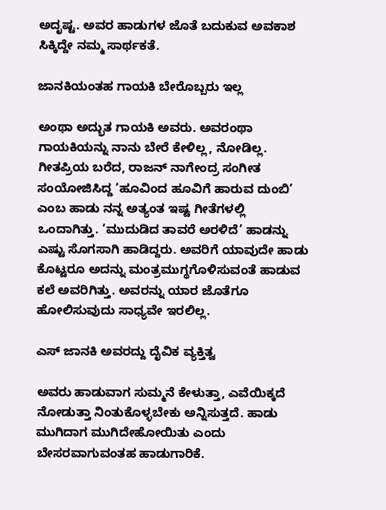ಅದೃಷ್ಟ. ಅವರ ಹಾಡುಗಳ ಜೊತೆ ಬದುಕುವ ಅವಕಾಶ ಸಿಕ್ಕಿದ್ದೇ ನಮ್ಮ ಸಾರ್ಥಕತೆ.

ಜಾನಕಿಯಂತಹ ಗಾಯಕಿ ಬೇರೊಬ್ಬರು ಇಲ್ಲ

ಅಂಥಾ ಅದ್ಭುತ ಗಾಯಕಿ ಅವರು. ಅವರಂಥಾ ಗಾಯಕಿಯನ್ನು ನಾನು ಬೇರೆ ಕೇಳಿಲ್ಲ, ನೋಡಿಲ್ಲ. ಗೀತಪ್ರಿಯ ಬರೆದ, ರಾಜನ್ ನಾಗೇಂದ್ರ ಸಂಗೀತ ಸಂಯೋಜಿಸಿದ್ದ ‘ಹೂವಿಂದ ಹೂವಿಗೆ ಹಾರುವ ದುಂಬಿ’ ಎಂಬ ಹಾಡು ನನ್ನ ಅತ್ಯಂತ ಇಷ್ಟ ಗೀತೆಗಳಲ್ಲಿ ಒಂದಾಗಿತ್ತು. ‘ಮುದುಡಿದ ತಾವರೆ ಅರಳಿದೆ’ ಹಾಡನ್ನು ಎಷ್ಟು ಸೊಗಸಾಗಿ ಹಾಡಿದ್ದರು. ಅವರಿಗೆ ಯಾವುದೇ ಹಾಡು ಕೊಟ್ಟರೂ ಅದನ್ನು ಮಂತ್ರಮುಗ್ಧಗೊಳಿಸುವಂತೆ ಹಾಡುವ ಕಲೆ ಅವರಿಗಿತ್ತು. ಅವರನ್ನು ಯಾರ ಜೊತೆಗೂ ಹೋಲಿಸುವುದು ಸಾಧ್ಯವೇ ಇರಲಿಲ್ಲ.

ಎಸ್‌ ಜಾನಕಿ ಅವರದ್ದು ದೈವಿಕ ವ್ಯಕ್ತಿತ್ವ

ಅವರು ಹಾಡುವಾಗ ಸುಮ್ಮನೆ ಕೇಳುತ್ತಾ, ಎವೆಯಿಕ್ಕದೆ ನೋಡುತ್ತಾ ನಿಂತುಕೊಳ್ಳಬೇಕು ಅನ್ನಿಸುತ್ತದೆ. ಹಾಡು ಮುಗಿದಾಗ ಮುಗಿದೇಹೋಯಿತು ಎಂದು ಬೇಸರವಾಗುವಂತಹ ಹಾಡುಗಾರಿಕೆ.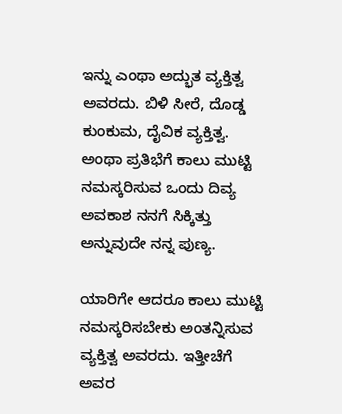ಇನ್ನು ಎಂಥಾ ಅದ್ಭುತ ವ್ಯಕ್ತಿತ್ವ ಅವರದು. ಬಿಳಿ ಸೀರೆ, ದೊಡ್ಡ ಕುಂಕುಮ, ದೈವಿಕ ವ್ಯಕ್ತಿತ್ವ. ಅಂಥಾ ಪ್ರತಿಭೆಗೆ ಕಾಲು ಮುಟ್ಟಿ ನಮಸ್ಕರಿಸುವ ಒಂದು ದಿವ್ಯ ಅವಕಾಶ ನನಗೆ ಸಿಕ್ಕಿತ್ತು ಅನ್ನುವುದೇ ನನ್ನ ಪುಣ್ಯ.

ಯಾರಿಗೇ ಆದರೂ ಕಾಲು ಮುಟ್ಟಿ ನಮಸ್ಕರಿಸಬೇಕು ಅಂತನ್ನಿಸುವ ವ್ಯಕ್ತಿತ್ವ ಅವರದು. ಇತ್ತೀಚೆಗೆ ಅವರ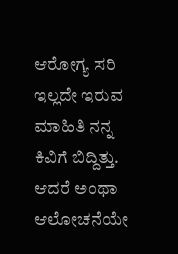ಆರೋಗ್ಯ ಸರಿ ಇಲ್ಲದೇ ಇರುವ ಮಾಹಿತಿ ನನ್ನ ಕಿವಿಗೆ ಬಿದ್ದಿತ್ತು. ಆದರೆ ಅಂಥಾ ಆಲೋಚನೆಯೇ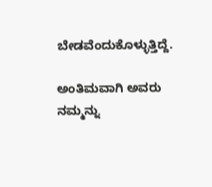ಬೇಡವೆಂದುಕೊಳ್ಳುತ್ತಿದ್ದೆ.

ಅಂತಿಮವಾಗಿ ಅವರು ನಮ್ಮನ್ನು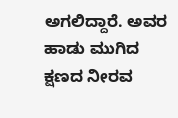ಅಗಲಿದ್ದಾರೆ. ಅವರ ಹಾಡು ಮುಗಿದ ಕ್ಷಣದ ನೀರವ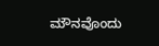ಮೌನವೊಂದು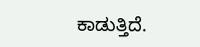ಕಾಡುತ್ತಿದೆ.